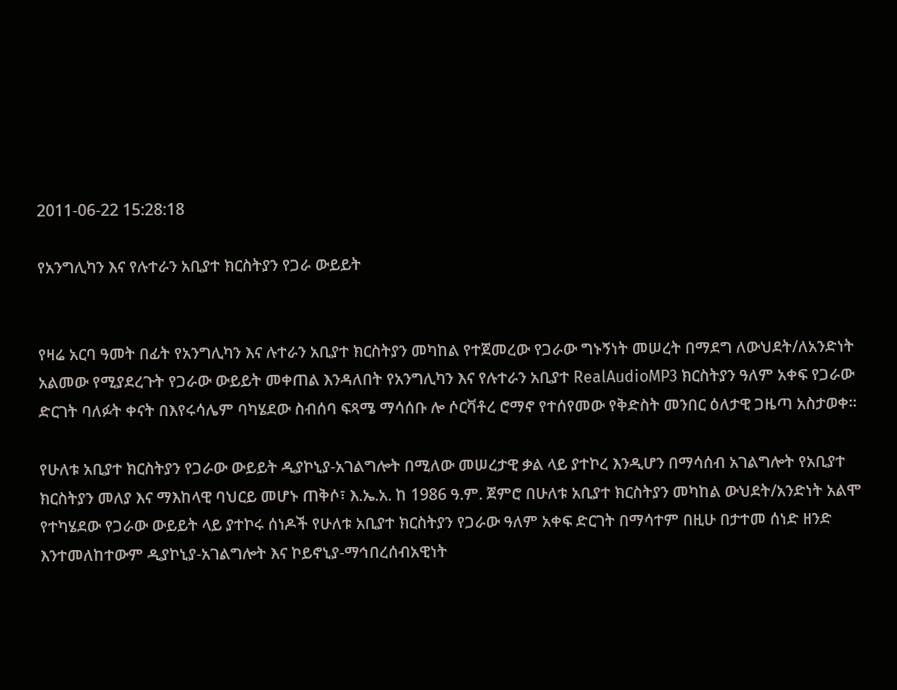2011-06-22 15:28:18

የአንግሊካን እና የሉተራን አቢያተ ክርስትያን የጋራ ውይይት


የዛሬ አርባ ዓመት በፊት የአንግሊካን እና ሉተራን አቢያተ ክርስትያን መካከል የተጀመረው የጋራው ግኑኝነት መሠረት በማደግ ለውህደት/ለአንድነት አልመው የሚያደረጉት የጋራው ውይይት መቀጠል እንዳለበት የአንግሊካን እና የሉተራን አቢያተ RealAudioMP3 ክርስትያን ዓለም አቀፍ የጋራው ድርገት ባለፉት ቀናት በእየሩሳሌም ባካሄደው ስብሰባ ፍጻሜ ማሳሰቡ ሎ ሶርቫቶረ ሮማኖ የተሰየመው የቅድስት መንበር ዕለታዊ ጋዜጣ አስታወቀ።

የሁለቱ አቢያተ ክርስትያን የጋራው ውይይት ዲያኮኒያ-አገልግሎት በሚለው መሠረታዊ ቃል ላይ ያተኮረ እንዲሆን በማሳሰብ አገልግሎት የአቢያተ ክርስትያን መለያ እና ማእከላዊ ባህርይ መሆኑ ጠቅሶ፣ እ.ኤ.አ. ከ 1986 ዓ.ም. ጀምሮ በሁለቱ አቢያተ ክርስትያን መካከል ውህደት/አንድነት አልሞ የተካሄደው የጋራው ውይይት ላይ ያተኮሩ ሰነዶች የሁለቱ አቢያተ ክርስትያን የጋራው ዓለም አቀፍ ድርገት በማሳተም በዚሁ በታተመ ሰነድ ዘንድ እንተመለከተውም ዲያኮኒያ-አገልግሎት እና ኮይኖኒያ-ማኅበረሰብአዊነት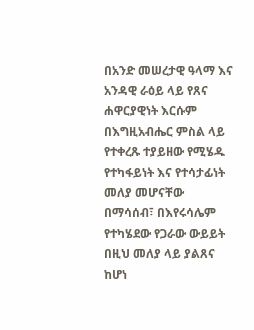በአንድ መሠረታዊ ዓላማ እና አንዳዊ ራዕይ ላይ የጸና ሐዋርያዊነት እርሱም በእግዚአብሔር ምስል ላይ የተቀረጹ ተያይዘው የሚሄዱ የተካፋይነት እና የተሳታፊነት መለያ መሆናቸው በማሳሰብ፣ በእየሩሳሌም የተካሄደው የጋራው ውይይት በዚህ መለያ ላይ ያልጸና ከሆነ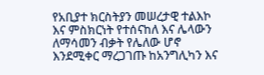የአቢያተ ክርስትያን መሠረታዊ ተልእኮ እና ምስክርነት የተሰናከለ እና ሌላውን ለማሳመን ብቃት የሌለው ሆኖ እንደሚቀር ማረጋገጡ ከአንግሊካን እና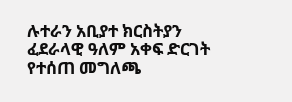ሉተራን አቢያተ ክርስትያን ፈደራላዊ ዓለም አቀፍ ድርገት የተሰጠ መግለጫ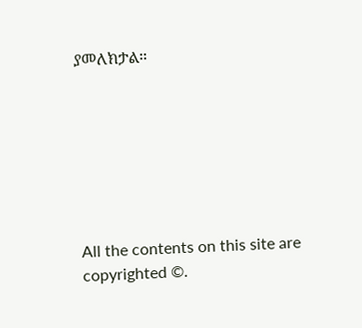ያመለክታል።







All the contents on this site are copyrighted ©.